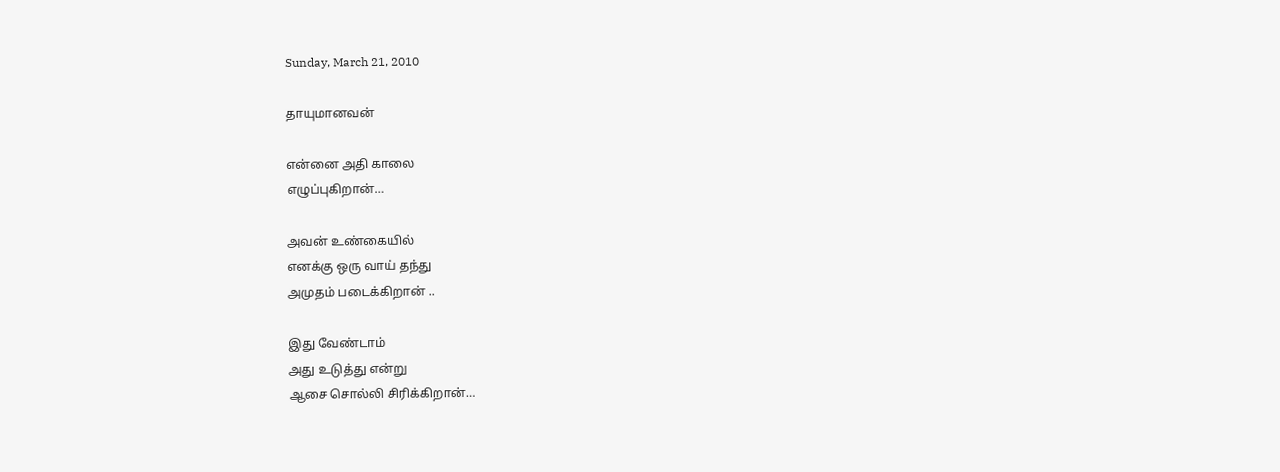Sunday, March 21, 2010

தாயுமானவன்

என்னை அதி காலை
எழுப்புகிறான்…

அவன் உண்கையில்
எனக்கு ஒரு வாய் தந்து
அமுதம் படைக்கிறான் ..

இது வேண்டாம்
அது உடுத்து என்று
ஆசை சொல்லி சிரிக்கிறான்…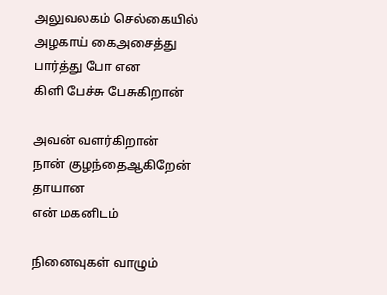அலுவலகம் செல்கையில்
அழகாய் கைஅசைத்து
பார்த்து போ என
கிளி பேச்சு பேசுகிறான்

அவன் வளர்கிறான்
நான் குழந்தைஆகிறேன்
தாயான
என் மகனிடம்

நினைவுகள் வாழும்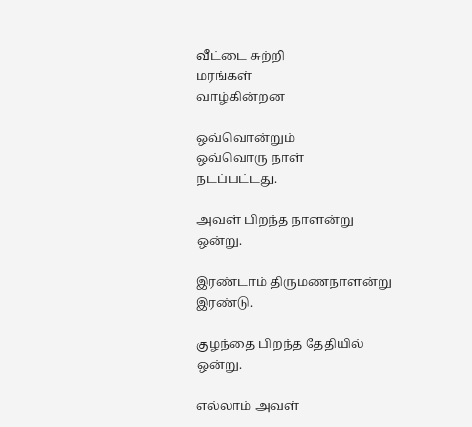வீட்டை சுற்றி
மரங்கள்
வாழ்கின்றன

ஒவ்வொன்றும்
ஒவ்வொரு நாள்
நடப்பட்டது.

அவள் பிறந்த நாளன்று
ஒன்று.

இரண்டாம் திருமணநாளன்று
இரண்டு.

குழந்தை பிறந்த தேதியில்
ஒன்று.

எல்லாம் அவள்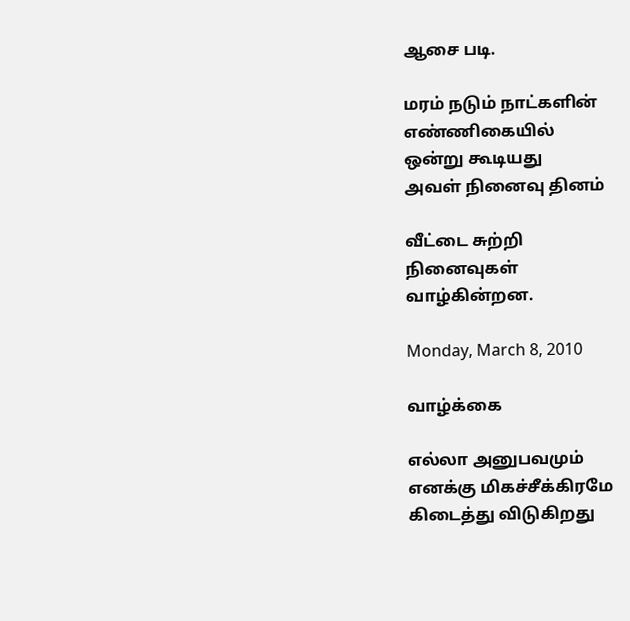ஆசை படி.

மரம் நடும் நாட்களின்
எண்ணிகையில்
ஒன்று கூடியது
அவள் நினைவு தினம்

வீட்டை சுற்றி
நினைவுகள்
வாழ்கின்றன.

Monday, March 8, 2010

வாழ்க்கை

எல்லா அனுபவமும்
எனக்கு மிகச்சீக்கிரமே
கிடைத்து விடுகிறது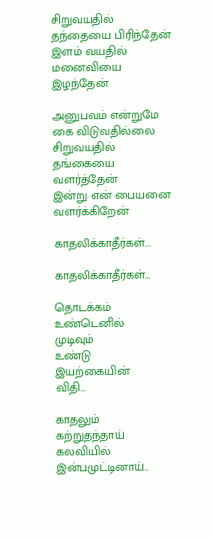சிறுவ‌ய‌தில்
தந்தையை பிரிந்தேன்
இளம் வயதில்
ம‌னைவியை இழ‌ந்தேன்

அனுப‌வ‌ம் என்றுமே
கை விடுவ‌தில்லை
சிறுவ‌ய‌தில்
த‌ங்கையை வ‌ள‌ர்த்தேன்
இன்று என் பைய‌னை
வ‌ளர்க்கிறேன்

காதலிக்காதீர்கள்...

காதலிக்காதீர்கள்…

தொடக்கம்
உண்டெனில்
முடிவும்
உண்டு
இயற்கையின்
விதி…

காதலும்
கற்றுதந்தாய்
கலவியில்
இன்பமுட்டினாய்..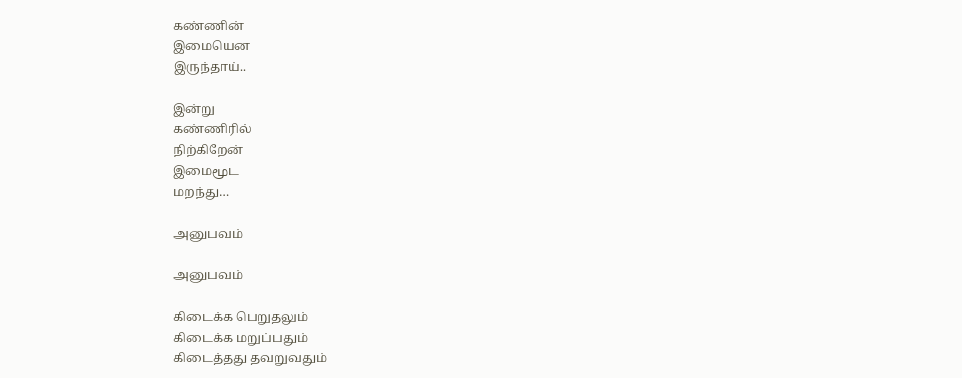கண்ணின்
இமையென
இருந்தாய்..

இன்று
கண்ணிரில்
நிற்கிறேன்
இமைமூட‌
மறந்து…

அனுபவம்

அனுபவம்

கிடைக்க பெறுதலும்
கிடைக்க மறுப்பதும்
கிடைத்தது தவறுவதும்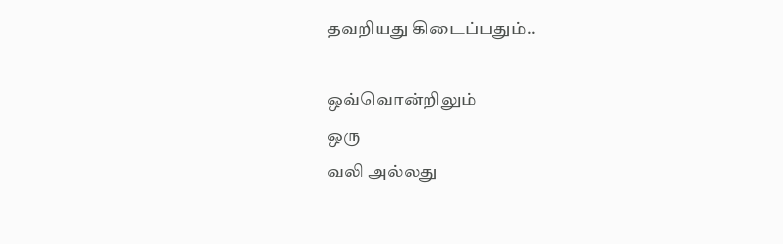தவறியது கிடைப்பதும்..

ஒவ்வொன்றிலும்
ஒரு
வலி அல்லது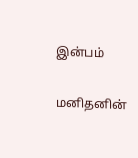இன்பம்

மனிதனின்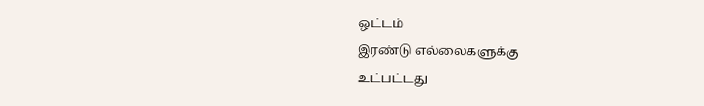ஒட்டம்
இரண்டு எல்லைகளுக்கு
உட்பட்டது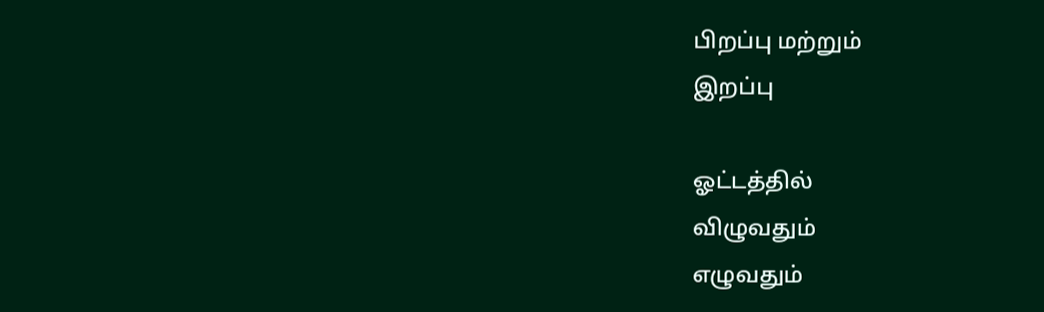பிறப்பு மற்றும்
இறப்பு

ஓட்டத்தில்
விழுவதும்
எழுவதும்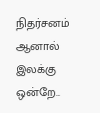நிதர்சனம்
ஆனால்
இல‌க்கு ஒன்றே..